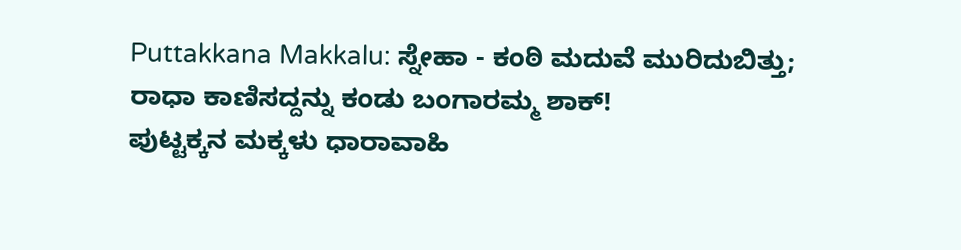Puttakkana Makkalu: ಸ್ನೇಹಾ - ಕಂಠಿ ಮದುವೆ ಮುರಿದುಬಿತ್ತು; ರಾಧಾ ಕಾಣಿಸದ್ದನ್ನು ಕಂಡು ಬಂಗಾರಮ್ಮ ಶಾಕ್!
ಪುಟ್ಟಕ್ಕನ ಮಕ್ಕಳು ಧಾರಾವಾಹಿ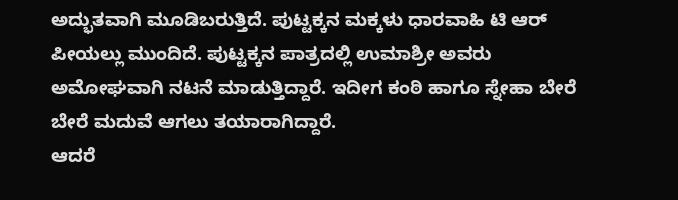ಅದ್ಭುತವಾಗಿ ಮೂಡಿಬರುತ್ತಿದೆ. ಪುಟ್ಟಕ್ಕನ ಮಕ್ಕಳು ಧಾರವಾಹಿ ಟಿ ಆರ್ ಪೀಯಲ್ಲು ಮುಂದಿದೆ. ಪುಟ್ಟಕ್ಕನ ಪಾತ್ರದಲ್ಲಿ ಉಮಾಶ್ರೀ ಅವರು ಅಮೋಘವಾಗಿ ನಟನೆ ಮಾಡುತ್ತಿದ್ದಾರೆ. ಇದೀಗ ಕಂಠಿ ಹಾಗೂ ಸ್ನೇಹಾ ಬೇರೆ ಬೇರೆ ಮದುವೆ ಆಗಲು ತಯಾರಾಗಿದ್ದಾರೆ.
ಆದರೆ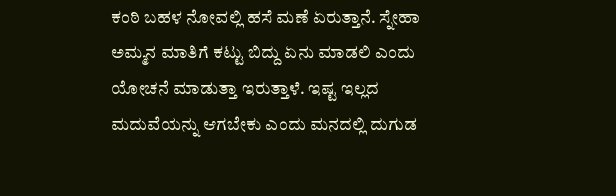ಕಂಠಿ ಬಹಳ ನೋವಲ್ಲಿ ಹಸೆ ಮಣೆ ಏರುತ್ತಾನೆ. ಸ್ನೇಹಾ ಅಮ್ಮನ ಮಾತಿಗೆ ಕಟ್ಟು ಬಿದ್ದು ಏನು ಮಾಡಲಿ ಎಂದು ಯೋಚನೆ ಮಾಡುತ್ತಾ ಇರುತ್ತಾಳೆ. ಇಷ್ಟ ಇಲ್ಲದ ಮದುವೆಯನ್ನು ಆಗಬೇಕು ಎಂದು ಮನದಲ್ಲಿ ದುಗುಡ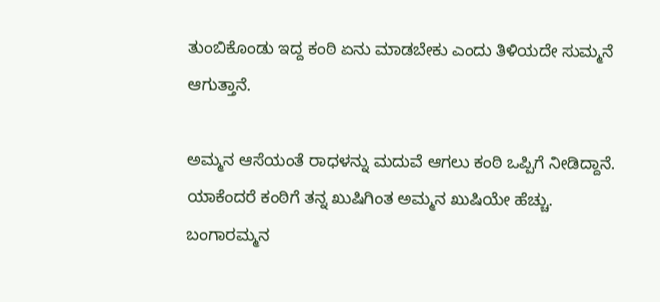ತುಂಬಿಕೊಂಡು ಇದ್ದ ಕಂಠಿ ಏನು ಮಾಡಬೇಕು ಎಂದು ತಿಳಿಯದೇ ಸುಮ್ಮನೆ ಆಗುತ್ತಾನೆ.

ಅಮ್ಮನ ಆಸೆಯಂತೆ ರಾಧಳನ್ನು ಮದುವೆ ಆಗಲು ಕಂಠಿ ಒಪ್ಪಿಗೆ ನೀಡಿದ್ದಾನೆ. ಯಾಕೆಂದರೆ ಕಂಠಿಗೆ ತನ್ನ ಖುಷಿಗಿಂತ ಅಮ್ಮನ ಖುಷಿಯೇ ಹೆಚ್ಚು. ಬಂಗಾರಮ್ಮನ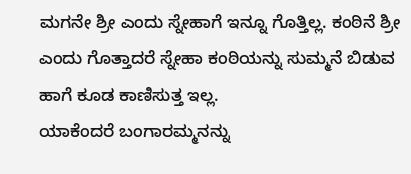ಮಗನೇ ಶ್ರೀ ಎಂದು ಸ್ನೇಹಾಗೆ ಇನ್ನೂ ಗೊತ್ತಿಲ್ಲ. ಕಂಠಿನೆ ಶ್ರೀ ಎಂದು ಗೊತ್ತಾದರೆ ಸ್ನೇಹಾ ಕಂಠಿಯನ್ನು ಸುಮ್ಮನೆ ಬಿಡುವ ಹಾಗೆ ಕೂಡ ಕಾಣಿಸುತ್ತ ಇಲ್ಲ.
ಯಾಕೆಂದರೆ ಬಂಗಾರಮ್ಮನನ್ನು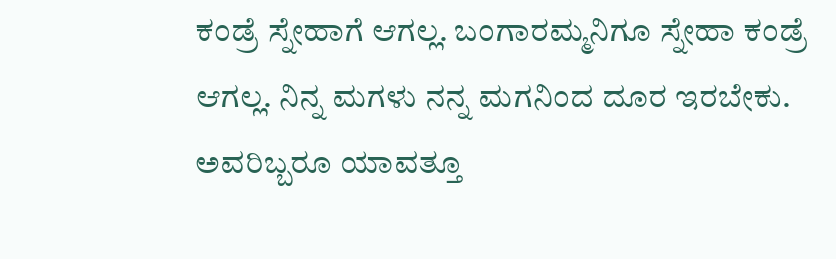ಕಂಡ್ರೆ ಸ್ನೇಹಾಗೆ ಆಗಲ್ಲ. ಬಂಗಾರಮ್ಮನಿಗೂ ಸ್ನೇಹಾ ಕಂಡ್ರೆ ಆಗಲ್ಲ. ನಿನ್ನ ಮಗಳು ನನ್ನ ಮಗನಿಂದ ದೂರ ಇರಬೇಕು. ಅವರಿಬ್ಬರೂ ಯಾವತ್ತೂ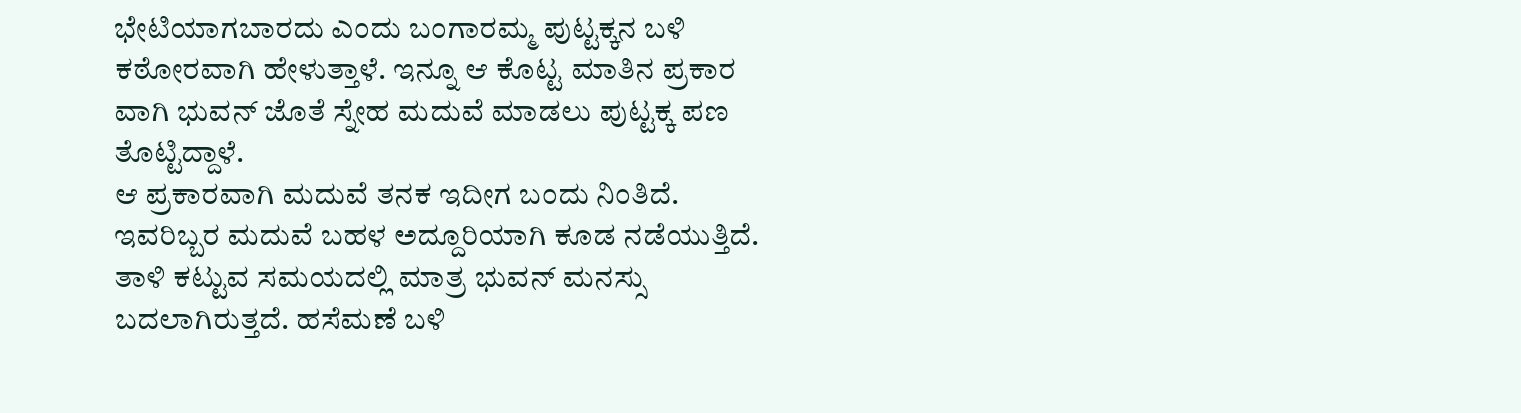ಭೇಟಿಯಾಗಬಾರದು ಎಂದು ಬಂಗಾರಮ್ಮ ಪುಟ್ಟಕ್ಕನ ಬಳಿ ಕಠೋರವಾಗಿ ಹೇಳುತ್ತಾಳೆ. ಇನ್ನೂ ಆ ಕೊಟ್ಟ ಮಾತಿನ ಪ್ರಕಾರ ವಾಗಿ ಭುವನ್ ಜೊತೆ ಸ್ನೇಹ ಮದುವೆ ಮಾಡಲು ಪುಟ್ಟಕ್ಕ ಪಣ ತೊಟ್ಟಿದ್ದಾಳೆ.
ಆ ಪ್ರಕಾರವಾಗಿ ಮದುವೆ ತನಕ ಇದೀಗ ಬಂದು ನಿಂತಿದೆ. ಇವರಿಬ್ಬರ ಮದುವೆ ಬಹಳ ಅದ್ದೂರಿಯಾಗಿ ಕೂಡ ನಡೆಯುತ್ತಿದೆ. ತಾಳಿ ಕಟ್ಟುವ ಸಮಯದಲ್ಲಿ ಮಾತ್ರ ಭುವನ್ ಮನಸ್ಸು ಬದಲಾಗಿರುತ್ತದೆ. ಹಸೆಮಣೆ ಬಳಿ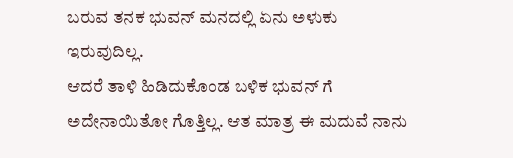ಬರುವ ತನಕ ಭುವನ್ ಮನದಲ್ಲಿ ಏನು ಅಳುಕು ಇರುವುದಿಲ್ಲ.
ಆದರೆ ತಾಳಿ ಹಿಡಿದುಕೊಂಡ ಬಳಿಕ ಭುವನ್ ಗೆ ಅದೇನಾಯಿತೋ ಗೊತ್ತಿಲ್ಲ. ಆತ ಮಾತ್ರ ಈ ಮದುವೆ ನಾನು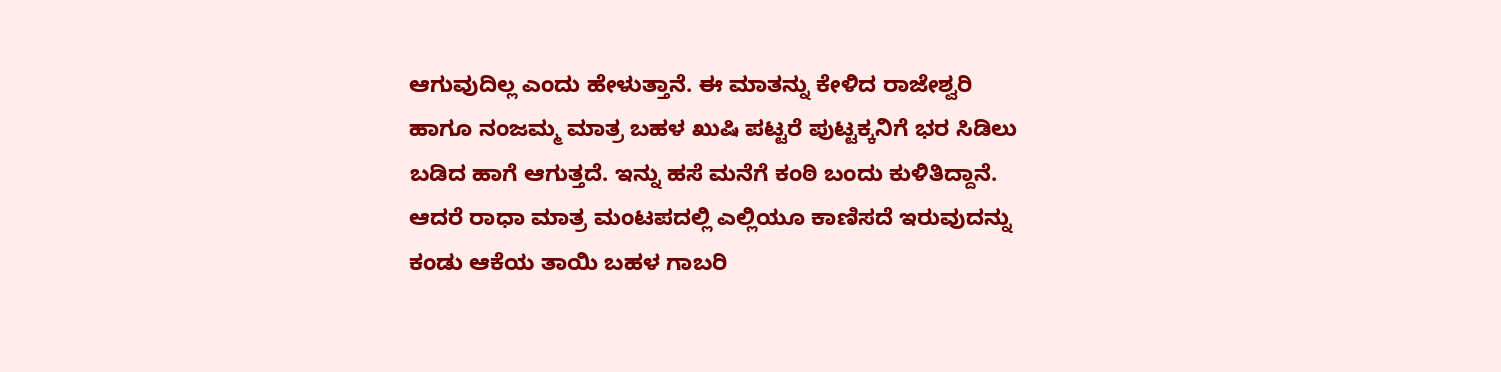ಆಗುವುದಿಲ್ಲ ಎಂದು ಹೇಳುತ್ತಾನೆ. ಈ ಮಾತನ್ನು ಕೇಳಿದ ರಾಜೇಶ್ವರಿ ಹಾಗೂ ನಂಜಮ್ಮ ಮಾತ್ರ ಬಹಳ ಖುಷಿ ಪಟ್ಟರೆ ಪುಟ್ಟಕ್ಕನಿಗೆ ಭರ ಸಿಡಿಲು ಬಡಿದ ಹಾಗೆ ಆಗುತ್ತದೆ. ಇನ್ನು ಹಸೆ ಮನೆಗೆ ಕಂಠಿ ಬಂದು ಕುಳಿತಿದ್ದಾನೆ. ಆದರೆ ರಾಧಾ ಮಾತ್ರ ಮಂಟಪದಲ್ಲಿ ಎಲ್ಲಿಯೂ ಕಾಣಿಸದೆ ಇರುವುದನ್ನು ಕಂಡು ಆಕೆಯ ತಾಯಿ ಬಹಳ ಗಾಬರಿ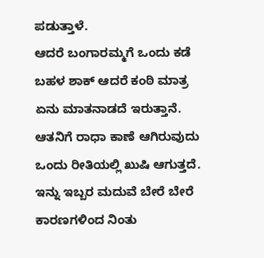ಪಡುತ್ತಾಳೆ.
ಆದರೆ ಬಂಗಾರಮ್ಮಗೆ ಒಂದು ಕಡೆ ಬಹಳ ಶಾಕ್ ಆದರೆ ಕಂಠಿ ಮಾತ್ರ ಏನು ಮಾತನಾಡದೆ ಇರುತ್ತಾನೆ. ಆತನಿಗೆ ರಾಧಾ ಕಾಣೆ ಆಗಿರುವುದು ಒಂದು ರೀತಿಯಲ್ಲಿ ಖುಷಿ ಆಗುತ್ತದೆ. ಇನ್ನು ಇಬ್ಬರ ಮದುವೆ ಬೇರೆ ಬೇರೆ ಕಾರಣಗಳಿಂದ ನಿಂತು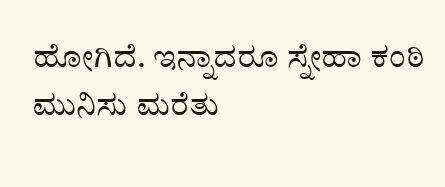ಹೋಗಿದೆ. ಇನ್ನಾದರೂ ಸ್ನೇಹಾ ಕಂಠಿ ಮುನಿಸು ಮರೆತು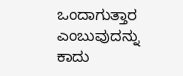ಒಂದಾಗುತ್ತಾರ ಎಂಬುವುದನ್ನು ಕಾದು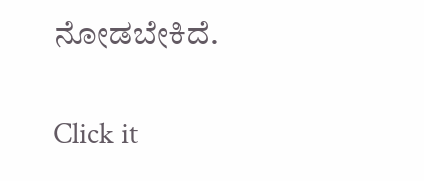ನೋಡಬೇಕಿದೆ.


Click it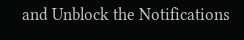and Unblock the Notifications